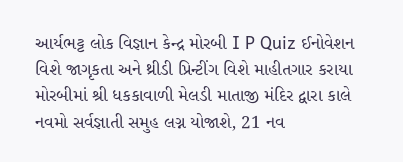આર્યભટ્ટ લોક વિજ્ઞાન કેન્દ્ર મોરબી I P Quiz ઈનોવેશન વિશે જાગૃકતા અને થ્રીડી પ્રિન્ટીંગ વિશે માહીતગાર કરાયા મોરબીમાં શ્રી ધકકાવાળી મેલડી માતાજી મંદિર દ્વારા કાલે નવમો સર્વજ્ઞાતી સમુહ લગ્ન યોજાશે, 21 નવ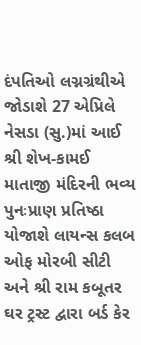દંપતિઓ લગ્નગ્રંથીએ જોડાશે 27 એપ્રિલે નેસડા (સુ.)માં આઈ શ્રી શેખ-કામઈ માતાજી મંદિરની ભવ્ય પુનઃપ્રાણ પ્રતિષ્ઠા યોજાશે લાયન્સ કલબ ઓફ મોરબી સીટી અને શ્રી રામ કબૂતર ઘર ટ્રસ્ટ દ્વારા બર્ડ કેર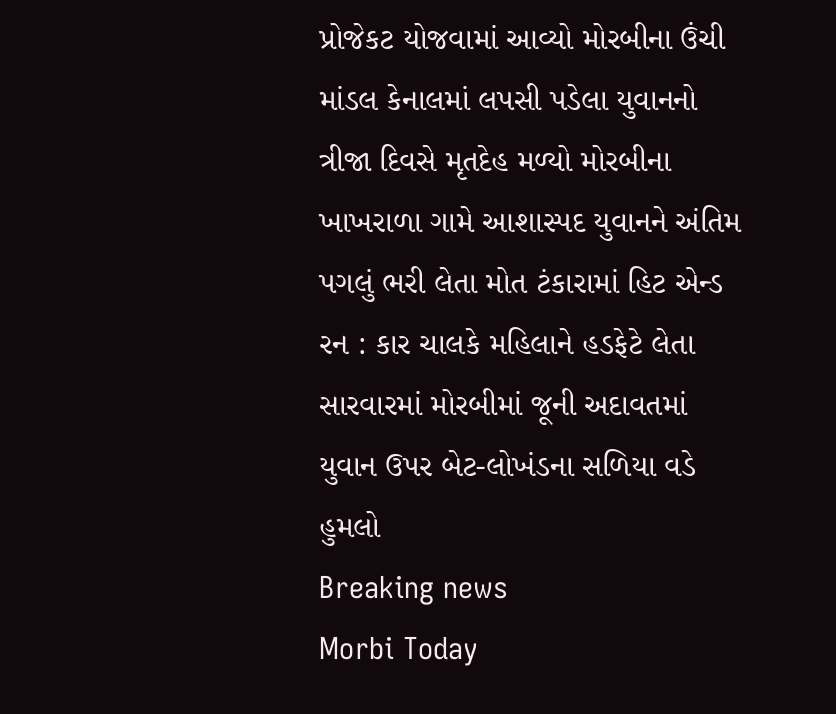પ્રોજેકટ યોજવામાં આવ્યો મોરબીના ઉંચી માંડલ કેનાલમાં લપસી પડેલા યુવાનનો ત્રીજા દિવસે મૃતદેહ મળ્યો મોરબીના ખાખરાળા ગામે આશાસ્પદ યુવાનને અંતિમ પગલું ભરી લેતા મોત ટંકારામાં હિટ એન્ડ રન : કાર ચાલકે મહિલાને હડફેટે લેતા સારવારમાં મોરબીમાં જૂની અદાવતમાં યુવાન ઉપર બેટ-લોખંડના સળિયા વડે હુમલો
Breaking news
Morbi Today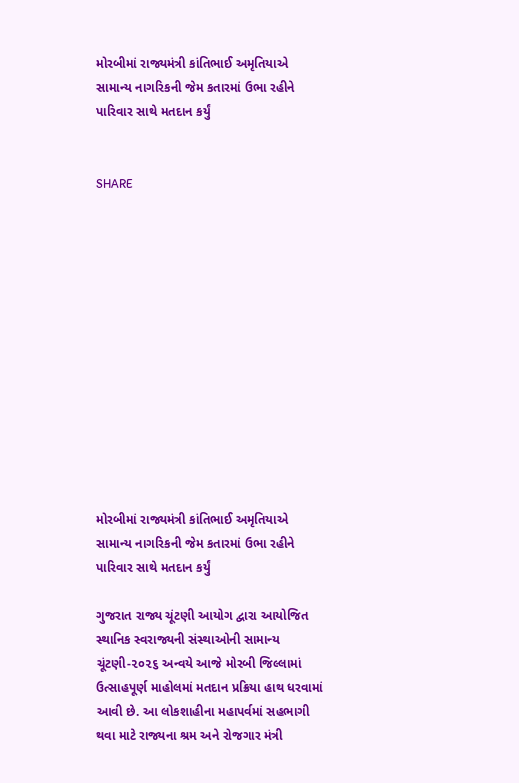મોરબીમાં રાજ્યમંત્રી કાંતિભાઈ અમૃતિયાએ સામાન્ય નાગરિકની જેમ કતારમાં ઉભા રહીને  પારિવાર સાથે મતદાન કર્યું


SHARE













મોરબીમાં રાજ્યમંત્રી કાંતિભાઈ અમૃતિયાએ સામાન્ય નાગરિકની જેમ કતારમાં ઉભા રહીને  પારિવાર સાથે મતદાન કર્યું

ગુજરાત રાજ્ય ચૂંટણી આયોગ દ્વારા આયોજિત સ્થાનિક સ્વરાજ્યની સંસ્થાઓની સામાન્ય ચૂંટણી-૨૦૨૬ અન્વયે આજે મોરબી જિલ્લામાં ઉત્સાહપૂર્ણ માહોલમાં મતદાન પ્રક્રિયા હાથ ધરવામાં આવી છે. આ લોકશાહીના મહાપર્વમાં સહભાગી થવા માટે રાજ્યના શ્રમ અને રોજગાર મંત્રી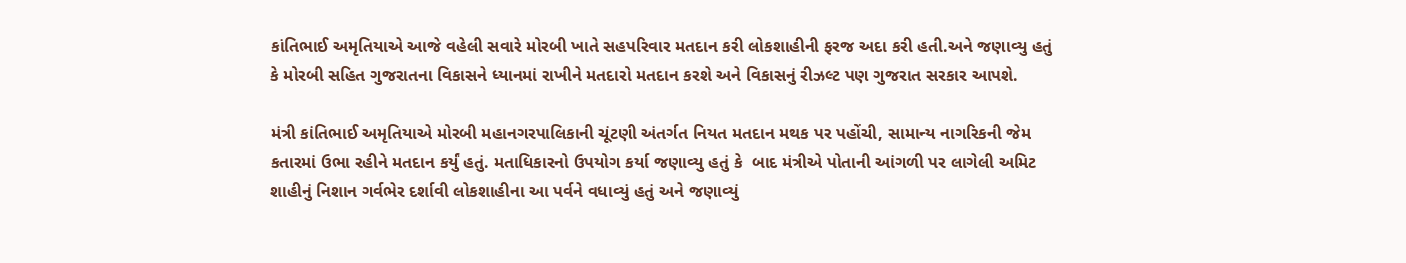કાંતિભાઈ અમૃતિયાએ આજે વહેલી સવારે મોરબી ખાતે સહપરિવાર મતદાન કરી લોકશાહીની ફરજ અદા કરી હતી.અને જણાવ્યુ હતું કે મોરબી સહિત ગુજરાતના વિકાસને ધ્યાનમાં રાખીને મતદારો મતદાન કરશે અને વિકાસનું રીઝલ્ટ પણ ગુજરાત સરકાર આપશે.

મંત્રી કાંતિભાઈ અમૃતિયાએ મોરબી મહાનગરપાલિકાની ચૂંટણી અંતર્ગત નિયત મતદાન મથક પર પહોંચી, સામાન્ય નાગરિકની જેમ કતારમાં ઉભા રહીને મતદાન કર્યું હતું. મતાધિકારનો ઉપયોગ કર્યા જણાવ્યુ હતું કે  બાદ મંત્રીએ પોતાની આંગળી પર લાગેલી અમિટ શાહીનું નિશાન ગર્વભેર દર્શાવી લોકશાહીના આ પર્વને વધાવ્યું હતું અને જણાવ્યું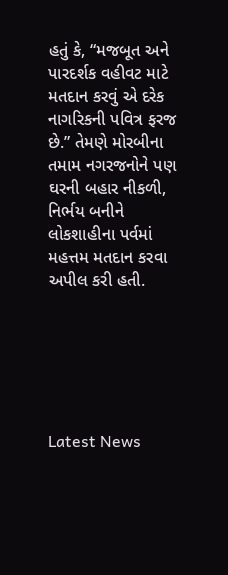હતું કે, “મજબૂત અને પારદર્શક વહીવટ માટે મતદાન કરવું એ દરેક નાગરિકની પવિત્ર ફરજ છે.” તેમણે મોરબીના તમામ નગરજનોને પણ ઘરની બહાર નીકળી, નિર્ભય બનીને લોકશાહીના પર્વમાં મહત્તમ મતદાન કરવા અપીલ કરી હતી.






Latest News